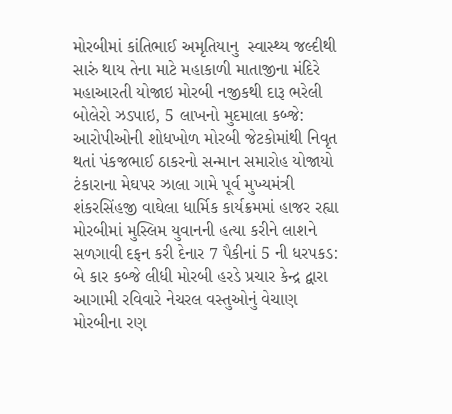મોરબીમાં કાંતિભાઈ અમૃતિયાનુ  સ્વાસ્થ્ય જલ્દીથી સારું થાય તેના માટે મહાકાળી માતાજીના મંદિરે મહાઆરતી યોજાઇ મોરબી નજીકથી દારૂ ભરેલી બોલેરો ઝડપાઇ, 5 લાખનો મુદમાલા કબ્જે: આરોપીઓની શોધખોળ મોરબી જેટકોમાંથી નિવૃત થતાં પંકજભાઈ ઠાકરનો સન્માન સમારોહ યોજાયો ટંકારાના મેઘપર ઝાલા ગામે પૂર્વ મુખ્યમંત્રી શંકરસિંહજી વાઘેલા ધાર્મિક કાર્યક્રમમાં હાજર રહ્યા મોરબીમાં મુસ્લિમ યુવાનની હત્યા કરીને લાશને સળગાવી દફન કરી દેનાર 7 પૈકીનાં 5 ની ધરપકડ: બે કાર કબ્જે લીધી મોરબી હરડે પ્રચાર કેન્દ્ર દ્વારા આગામી રવિવારે નેચરલ વસ્તુઓનું વેચાણ મોરબીના રણ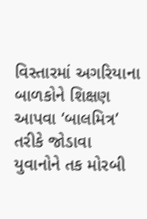વિસ્તારમાં અગરિયાના બાળકોને શિક્ષણ આપવા ‘બાલમિત્ર’ તરીકે જોડાવા યુવાનોને તક મોરબી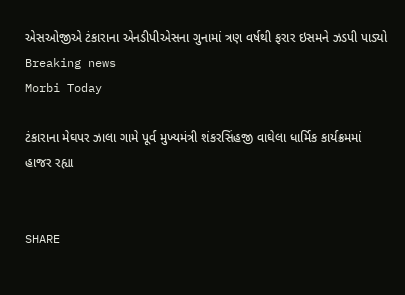એસઓજીએ ટંકારાના એનડીપીએસના ગુનામાં ત્રણ વર્ષથી ફરાર ઇસમને ઝડપી પાડ્યો
Breaking news
Morbi Today

ટંકારાના મેઘપર ઝાલા ગામે પૂર્વ મુખ્યમંત્રી શંકરસિંહજી વાઘેલા ધાર્મિક કાર્યક્રમમાં હાજર રહ્યા


SHARE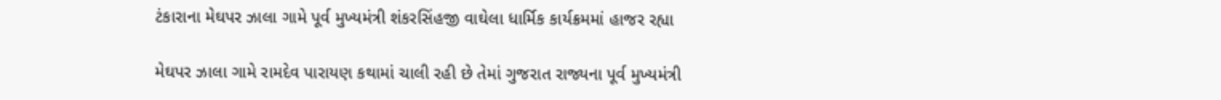ટંકારાના મેઘપર ઝાલા ગામે પૂર્વ મુખ્યમંત્રી શંકરસિંહજી વાઘેલા ધાર્મિક કાર્યક્રમમાં હાજર રહ્યા

મેઘપર ઝાલા ગામે રામદેવ પારાયણ કથામાં ચાલી રહી છે તેમાં ગુજરાત રાજ્યના પૂર્વ મુખ્યમંત્રી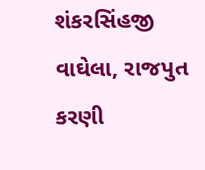શંકરસિંહજી વાઘેલા, રાજપુત કરણી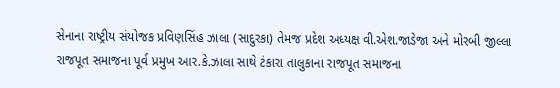સેનાના રાષ્ટ્રીય સંયોજક પ્રવિણસિંહ ઝાલા (સાદુરકા) તેમજ પ્રદેશ અધ્યક્ષ વી.એશ.જાડેજા અને મોરબી જીલ્લા રાજપૂત સમાજના પૂર્વ પ્રમુખ આર.કે.ઝાલા સાથે ટંકારા તાલુકાના રાજપૂત સમાજના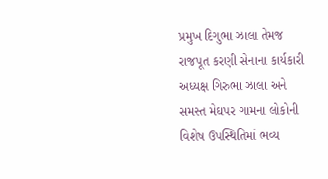પ્રમુખ દિગુભા ઝાલા તેમજ રાજપૂત કરણી સેનાના કાર્યકારી અધ્યક્ષ ગિરુભા ઝાલા અને સમસ્ત મેઘપર ગામના લોકોની વિશેષ ઉપસ્થિતિમાં ભવ્ય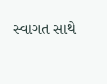સ્વાગત સાથે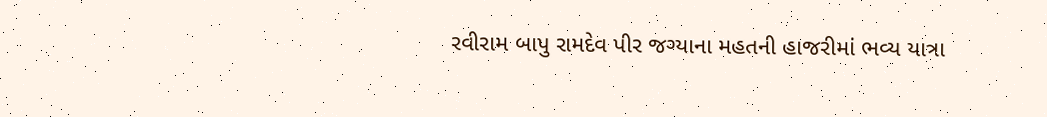રવીરામ બાપુ રામદેવ પીર જગ્યાના મહતની હાજરીમાં ભવ્ય યાત્રા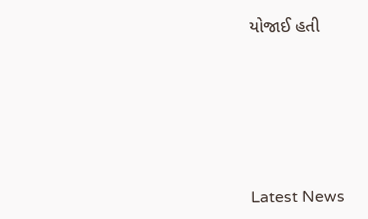યોજાઈ હતી






Latest News